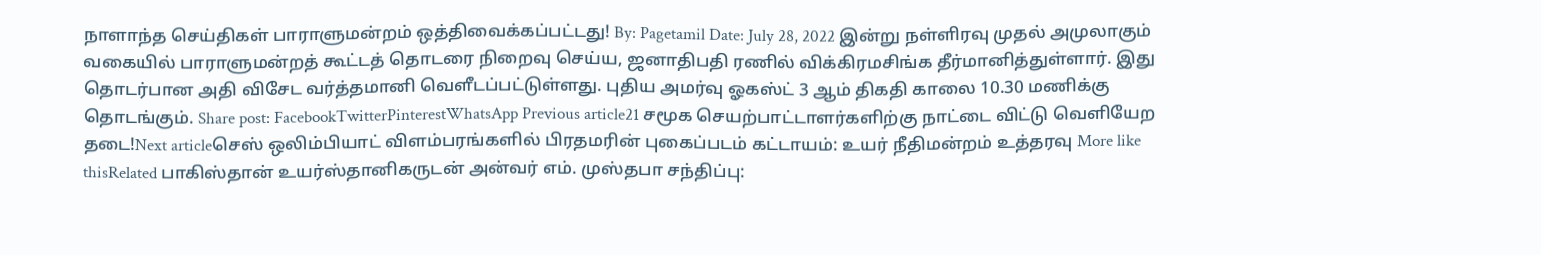நாளாந்த செய்திகள் பாராளுமன்றம் ஒத்திவைக்கப்பட்டது! By: Pagetamil Date: July 28, 2022 இன்று நள்ளிரவு முதல் அமுலாகும் வகையில் பாராளுமன்றத் கூட்டத் தொடரை நிறைவு செய்ய, ஜனாதிபதி ரணில் விக்கிரமசிங்க தீர்மானித்துள்ளார். இது தொடர்பான அதி விசேட வர்த்தமானி வெளீடப்பட்டுள்ளது. புதிய அமர்வு ஓகஸ்ட் 3 ஆம் திகதி காலை 10.30 மணிக்கு தொடங்கும். Share post: FacebookTwitterPinterestWhatsApp Previous article21 சமூக செயற்பாட்டாளர்களிற்கு நாட்டை விட்டு வெளியேற தடை!Next articleசெஸ் ஒலிம்பியாட் விளம்பரங்களில் பிரதமரின் புகைப்படம் கட்டாயம்: உயர் நீதிமன்றம் உத்தரவு More like thisRelated பாகிஸ்தான் உயர்ஸ்தானிகருடன் அன்வர் எம். முஸ்தபா சந்திப்பு: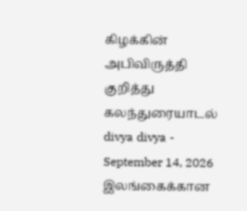கிழக்கின் அபிவிருத்தி குறித்து கலந்துரையாடல் divya divya - September 14, 2026 இலங்கைக்கான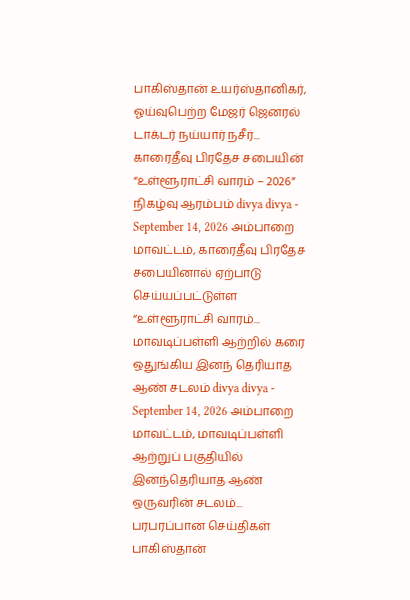பாகிஸ்தான் உயர்ஸ்தானிகர், ஓய்வுபெற்ற மேஜர் ஜெனரல் டாக்டர் நய்யார் நசீர்... காரைதீவு பிரதேச சபையின் “உள்ளூராட்சி வாரம் – 2026” நிகழ்வு ஆரம்பம் divya divya - September 14, 2026 அம்பாறை மாவட்டம், காரைதீவு பிரதேச சபையினால் ஏற்பாடு செய்யப்பட்டுள்ள “உள்ளூராட்சி வாரம்... மாவடிப்பள்ளி ஆற்றில் கரை ஒதுங்கிய இனந் தெரியாத ஆண் சடலம் divya divya - September 14, 2026 அம்பாறை மாவட்டம், மாவடிப்பள்ளி ஆற்றுப் பகுதியில் இனந்தெரியாத ஆண் ஒருவரின் சடலம்... பரபரப்பான செய்திகள் பாகிஸ்தான்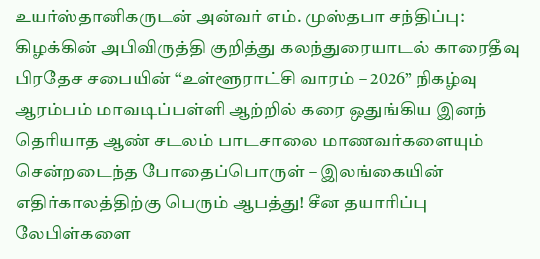உயர்ஸ்தானிகருடன் அன்வர் எம். முஸ்தபா சந்திப்பு: கிழக்கின் அபிவிருத்தி குறித்து கலந்துரையாடல் காரைதீவு பிரதேச சபையின் “உள்ளூராட்சி வாரம் – 2026” நிகழ்வு ஆரம்பம் மாவடிப்பள்ளி ஆற்றில் கரை ஒதுங்கிய இனந் தெரியாத ஆண் சடலம் பாடசாலை மாணவர்களையும் சென்றடைந்த போதைப்பொருள் – இலங்கையின் எதிர்காலத்திற்கு பெரும் ஆபத்து! சீன தயாரிப்பு லேபிள்களை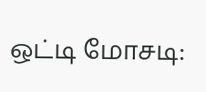ஒட்டி மோசடி: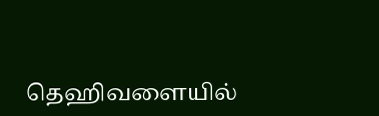தெஹிவளையில்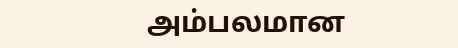அம்பலமான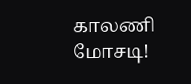காலணி மோசடி!